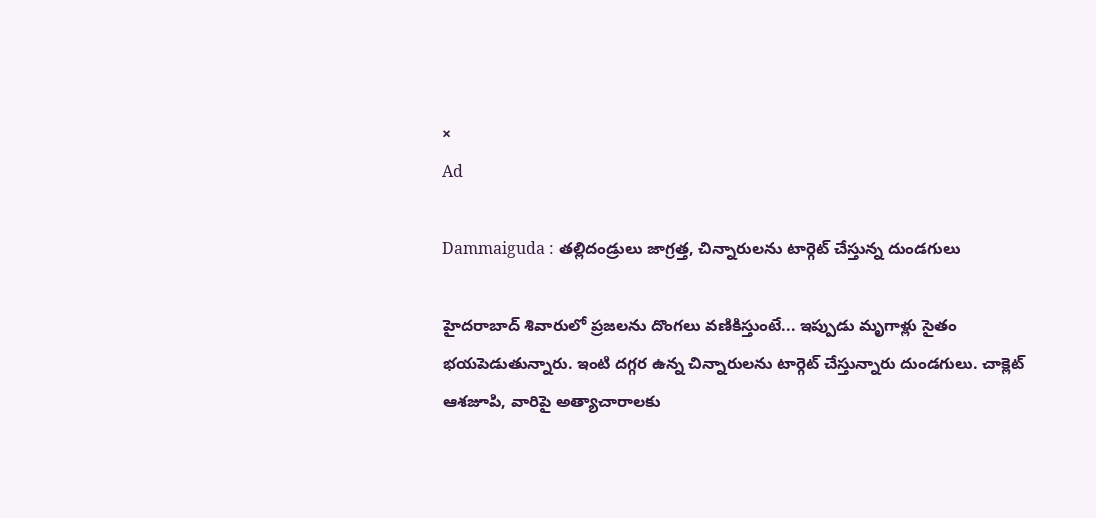×
Ad

Dammaiguda : తల్లిదండ్రులు జాగ్రత్త, చిన్నారులను టార్గెట్ చేస్తున్న దుండగులు

హైదరాబాద్‌ శివారులో ప్రజలను దొంగలు వణికిస్తుంటే... ఇప్పుడు మృగాళ్లు సైతం భయపెడుతున్నారు. ఇంటి దగ్గర ఉన్న చిన్నారులను టార్గెట్‌ చేస్తున్నారు దుండగులు. చాక్లెట్‌ ఆశజూపి, వారిపై అత్యాచారాలకు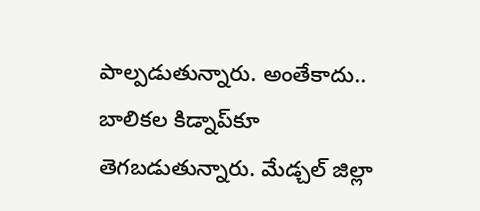పాల్పడుతున్నారు. అంతేకాదు.. బాలికల కిడ్నాప్‌కూ తెగబడుతున్నారు. మేడ్చల్‌ జిల్లా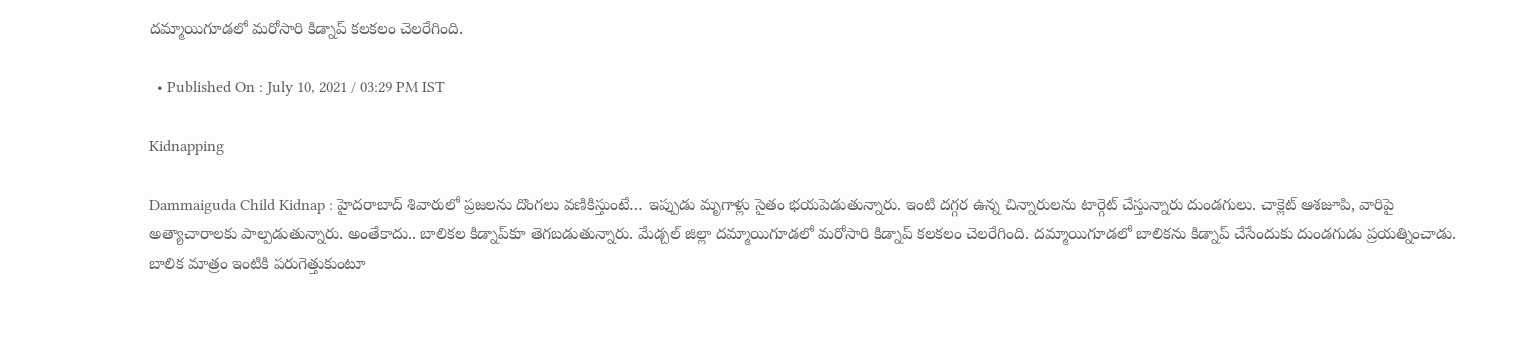దమ్మాయిగూడలో మరోసారి కిడ్నాప్‌ కలకలం చెలరేగింది.

  • Published On : July 10, 2021 / 03:29 PM IST

Kidnapping

Dammaiguda Child Kidnap : హైదరాబాద్‌ శివారులో ప్రజలను దొంగలు వణికిస్తుంటే… ఇప్పుడు మృగాళ్లు సైతం భయపెడుతున్నారు. ఇంటి దగ్గర ఉన్న చిన్నారులను టార్గెట్‌ చేస్తున్నారు దుండగులు. చాక్లెట్‌ ఆశజూపి, వారిపై అత్యాచారాలకు పాల్పడుతున్నారు. అంతేకాదు.. బాలికల కిడ్నాప్‌కూ తెగబడుతున్నారు. మేడ్చల్‌ జిల్లా దమ్మాయిగూడలో మరోసారి కిడ్నాప్‌ కలకలం చెలరేగింది. దమ్మాయిగూడలో బాలికను కిడ్నాప్‌ చేసేందుకు దుండగుడు ప్రయత్నించాడు. బాలిక మాత్రం ఇంటికి పరుగెత్తుకుంటూ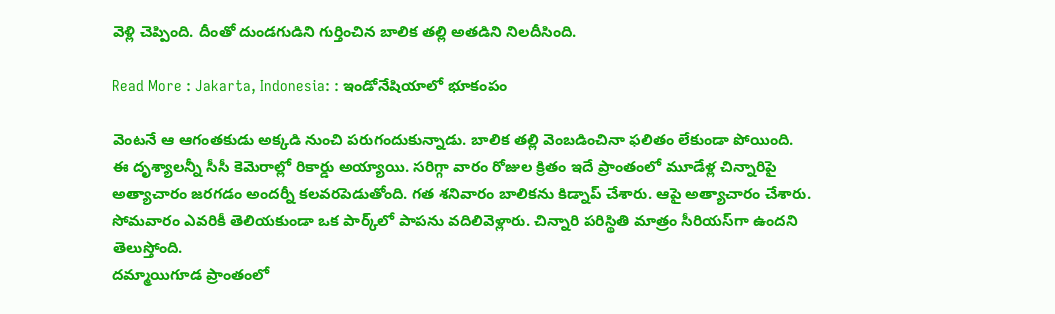వెళ్లి చెప్పింది. దీంతో దుండగుడిని గుర్తించిన బాలిక తల్లి అతడిని నిలదీసింది.

Read More : Jakarta, Indonesia: : ఇండోనేషియాలో భూకంపం

వెంటనే ఆ ఆగంతకుడు అక్కడి నుంచి పరుగందుకున్నాడు. బాలిక తల్లి వెంబడించినా ఫలితం లేకుండా పోయింది. ఈ దృశ్యాలన్నీ సీసీ కెమెరాల్లో రికార్డు అయ్యాయి. సరిగ్గా వారం రోజుల క్రితం ఇదే ప్రాంతంలో మూడేళ్ల చిన్నారిపై అత్యాచారం జరగడం అందర్నీ కలవరపెడుతోంది. గత శనివారం బాలికను కిడ్నాప్‌ చేశారు. ఆపై అత్యాచారం చేశారు. సోమవారం ఎవరికీ తెలియకుండా ఒక పార్క్‌లో పాపను వదిలివెళ్లారు. చిన్నారి పరిస్థితి మాత్రం సీరియస్‌గా ఉందని తెలుస్తోంది.
దమ్మాయిగూడ ప్రాంతంలో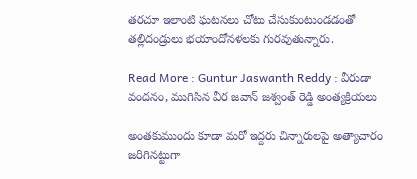తరచూ ఇలాంటి ఘటనలు చోటు చేసుకుంటుండడంతో తల్లిదండ్రులు భయాందోనళలకు గురవుతున్నారు.

Read More : Guntur Jaswanth Reddy : వీరుడా వందనం, ముగిసిన వీర జవాన్ జశ్వంత్ రెడ్డి అంత్యక్రియలు

అంతకుముందు కూడా మరో ఇద్దరు చిన్నారులపై అత్యాచారం జరిగినట్టుగా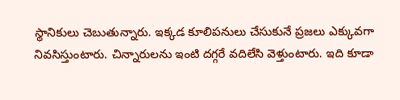స్థానికులు చెబుతున్నారు. ఇక్కడ కూలిపనులు చేసుకునే ప్రజలు ఎక్కువగా నివసిస్తుంటారు. చిన్నారులను ఇంటి దగ్గరే వదిలేసి వెళ్తుంటారు. ఇది కూడా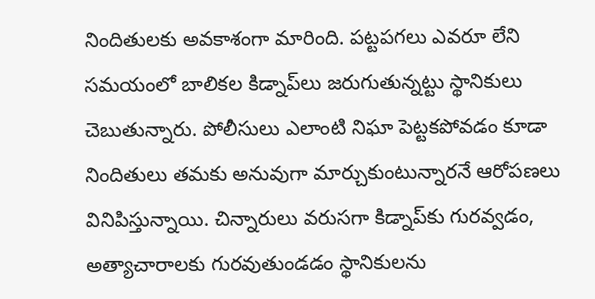నిందితులకు అవకాశంగా మారింది. పట్టపగలు ఎవరూ లేని సమయంలో బాలికల కిడ్నాప్‌లు జరుగుతున్నట్టు స్థానికులు చెబుతున్నారు. పోలీసులు ఎలాంటి నిఘా పెట్టకపోవడం కూడా నిందితులు తమకు అనువుగా మార్చుకుంటున్నారనే ఆరోపణలు వినిపిస్తున్నాయి. చిన్నారులు వరుసగా కిడ్నాప్‌కు గురవ్వడం, అత్యాచారాలకు గురవుతుండడం స్థానికులను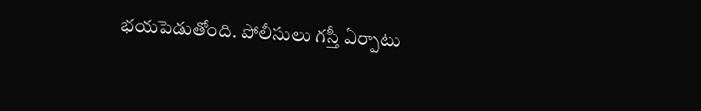భయపెడుతోంది. పోలీసులు గస్తీ ఏర్పాటు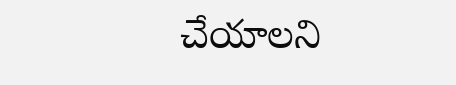చేయాలని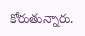కోరుతున్నారు.